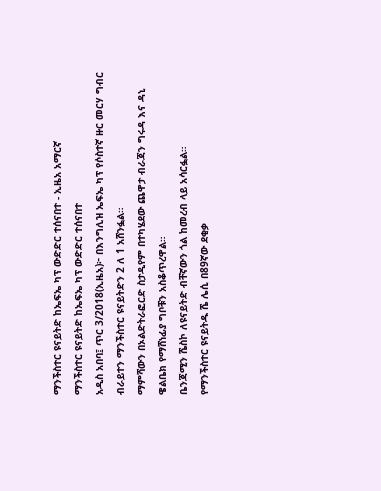ማንችስተር ዩናይትድ ከኤፍኤ ካፕ ውድድር ተሰናበተ - ኢዜአ አማርኛ
ማንችስተር ዩናይትድ ከኤፍኤ ካፕ ውድድር ተሰናበተ
አዲስ አበባ፤ ጥር 3/2018(ኢዜአ)፦ በእንግሊዝ ኤፍኤ ካፕ የሶስተኛ ዙር መርሃ ግብር ብራይተን ማንችስተር ዩናይትድን 2 ለ 1 አሸንፏል።
ማምሻውን በኦልድትራፎርድ ስታዲየም በተካሄደው ጨዋታ ብራጃን ግሩዳ እና ዳኒ ዌልቤክ የማሸነፊያ ግቦቹን አስቆጥረዋል።
ቤንጃሚን ሼስኮ ለዩናይትድ ብቸኛውን ጎል ከመረብ ላይ አሳርፏል።
የማንችስተር ዩናይትዱ ሼ ሌሲ በ89ኛው ደቂቃ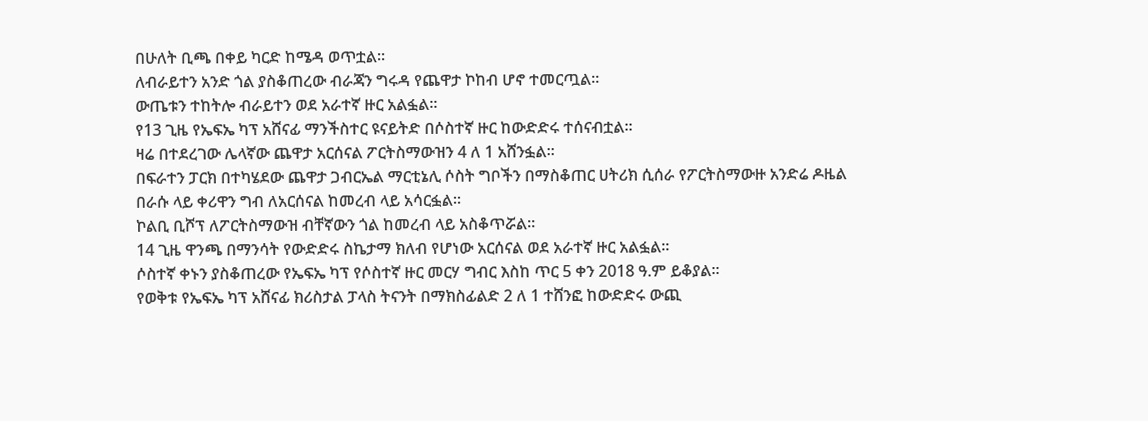በሁለት ቢጫ በቀይ ካርድ ከሜዳ ወጥቷል።
ለብራይተን አንድ ጎል ያስቆጠረው ብራጃን ግሩዳ የጨዋታ ኮከብ ሆኖ ተመርጧል።
ውጤቱን ተከትሎ ብራይተን ወደ አራተኛ ዙር አልፏል።
የ13 ጊዜ የኤፍኤ ካፕ አሸናፊ ማንችስተር ዩናይትድ በሶስተኛ ዙር ከውድድሩ ተሰናብቷል።
ዛሬ በተደረገው ሌላኛው ጨዋታ አርሰናል ፖርትስማውዝን 4 ለ 1 አሸንፏል።
በፍራተን ፓርክ በተካሄደው ጨዋታ ጋብርኤል ማርቲኔሊ ሶስት ግቦችን በማስቆጠር ሀትሪክ ሲሰራ የፖርትስማውዙ አንድሬ ዶዜል በራሱ ላይ ቀሪዋን ግብ ለአርሰናል ከመረብ ላይ አሳርፏል።
ኮልቢ ቢሾፕ ለፖርትስማውዝ ብቸኛውን ጎል ከመረብ ላይ አስቆጥሯል።
14 ጊዜ ዋንጫ በማንሳት የውድድሩ ስኬታማ ክለብ የሆነው አርሰናል ወደ አራተኛ ዙር አልፏል።
ሶስተኛ ቀኑን ያስቆጠረው የኤፍኤ ካፕ የሶስተኛ ዙር መርሃ ግብር እስከ ጥር 5 ቀን 2018 ዓ.ም ይቆያል።
የወቅቱ የኤፍኤ ካፕ አሸናፊ ክሪስታል ፓላስ ትናንት በማክስፊልድ 2 ለ 1 ተሸንፎ ከውድድሩ ውጪ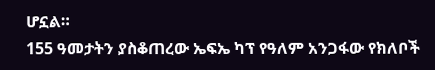ሆኗል።
155 ዓመታትን ያስቆጠረው ኤፍኤ ካፕ የዓለም አንጋፋው የክለቦች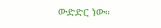ውድድር ነው።